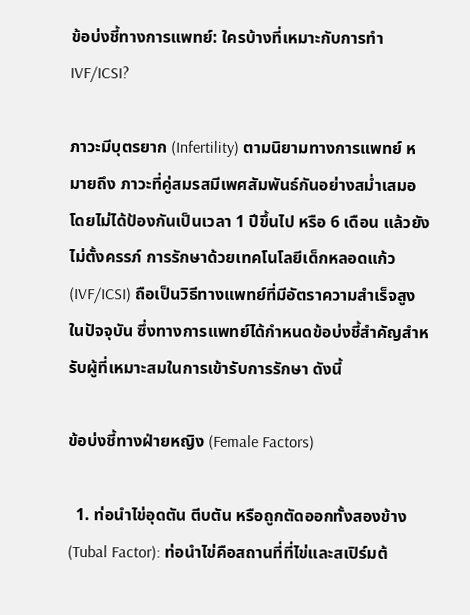ข้อบ่งชี้ทางการแพทย์: ใครบ้างที่เหมาะกับการทำ IVF/ICSI?

ภาวะมีบุตรยาก (Infertility) ตามนิยามทางการแพทย์ หมายถึง ภาวะที่คู่สมรสมีเพศสัมพันธ์กันอย่างสม่ำเสมอโดยไม่ได้ป้องกันเป็นเวลา 1 ปีขึ้นไป หรือ 6 เดือน แล้วยังไม่ตั้งครรภ์ การรักษาด้วยเทคโนโลยีเด็กหลอดแก้ว (IVF/ICSI) ถือเป็นวิธีทางแพทย์ที่มีอัตราความสำเร็จสูงในปัจจุบัน ซึ่งทางการแพทย์ได้กำหนดข้อบ่งชี้สำคัญสำหรับผู้ที่เหมาะสมในการเข้ารับการรักษา ดังนี้

ข้อบ่งชี้ทางฝ่ายหญิง (Female Factors)

  1. ท่อนำไข่อุดตัน ตีบตัน หรือถูกตัดออกทั้งสองข้าง (Tubal Factor): ท่อนำไข่คือสถานที่ที่ไข่และสเปิร์มต้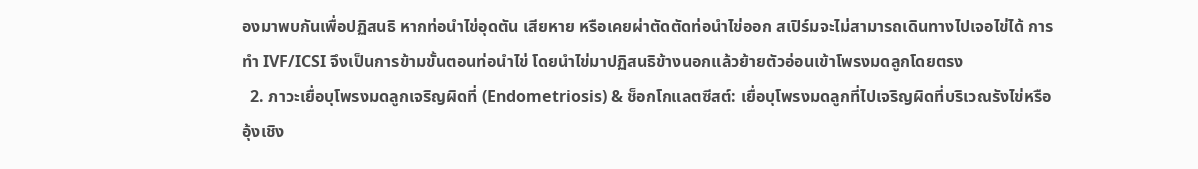องมาพบกันเพื่อปฏิสนธิ หากท่อนำไข่อุดตัน เสียหาย หรือเคยผ่าตัดตัดท่อนำไข่ออก สเปิร์มจะไม่สามารถเดินทางไปเจอไข่ได้ การทำ IVF/ICSI จึงเป็นการข้ามขั้นตอนท่อนำไข่ โดยนำไข่มาปฏิสนธิข้างนอกแล้วย้ายตัวอ่อนเข้าโพรงมดลูกโดยตรง
  2. ภาวะเยื่อบุโพรงมดลูกเจริญผิดที่ (Endometriosis) & ช็อกโกแลตซีสต์: เยื่อบุโพรงมดลูกที่ไปเจริญผิดที่บริเวณรังไข่หรืออุ้งเชิง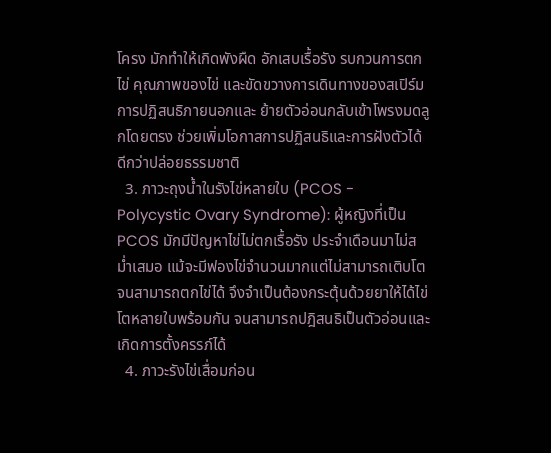โครง มักทำให้เกิดพังผืด อักเสบเรื้อรัง รบกวนการตกไข่ คุณภาพของไข่ และขัดขวางการเดินทางของสเปิร์ม การปฏิสนธิภายนอกและ ย้ายตัวอ่อนกลับเข้าโพรงมดลูกโดยตรง ช่วยเพิ่มโอกาสการปฏิสนธิและการฝังตัวได้ดีกว่าปล่อยธรรมชาติ
  3. ภาวะถุงน้ำในรังไข่หลายใบ (PCOS - Polycystic Ovary Syndrome): ผู้หญิงที่เป็น PCOS มักมีปัญหาไข่ไม่ตกเรื้อรัง ประจำเดือนมาไม่สม่ำเสมอ แม้จะมีฟองไข่จำนวนมากแต่ไม่สามารถเติบโตจนสามารถตกไข่ได้ จึงจำเป็นต้องกระตุ้นด้วยยาให้ได้ไข่โตหลายใบพร้อมกัน จนสามารถปฎิสนธิเป็นตัวอ่อนและ เกิดการตั้งครรภ์ได้
  4. ภาวะรังไข่เสื่อมก่อน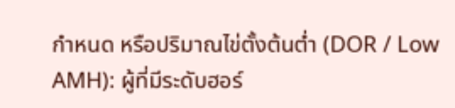กำหนด หรือปริมาณไข่ตั้งต้นต่ำ (DOR / Low AMH): ผู้ที่มีระดับฮอร์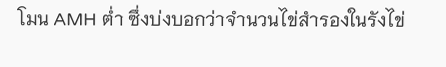โมน AMH ต่ำ ซึ่งบ่งบอกว่าจำนวนไข่สำรองในรังไข่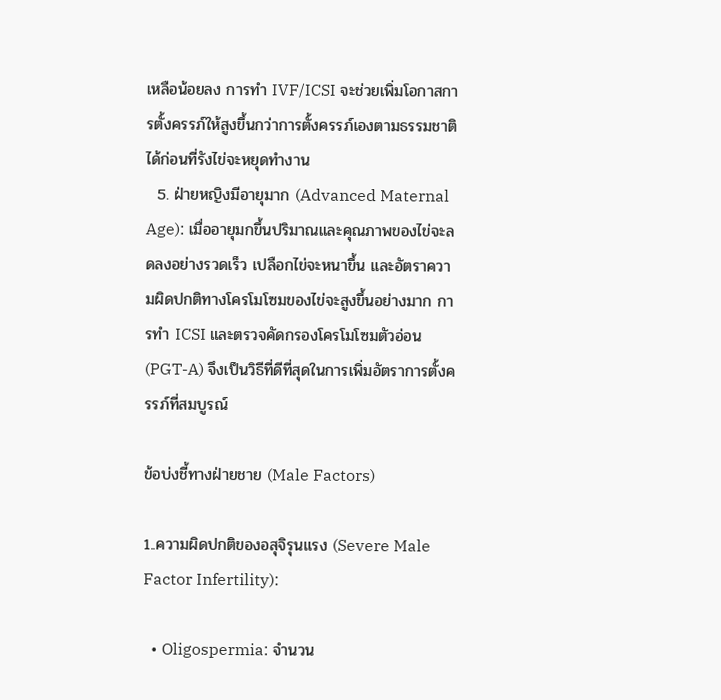เหลือน้อยลง การทำ IVF/ICSI จะช่วยเพิ่มโอกาสการตั้งครรภ์ให้สูงขึ้นกว่าการตั้งครรภ์เองตามธรรมชาติได้ก่อนที่รังไข่จะหยุดทำงาน
  5. ฝ่ายหญิงมีอายุมาก (Advanced Maternal Age): เมื่ออายุมกขึ้นปริมาณและคุณภาพของไข่จะลดลงอย่างรวดเร็ว เปลือกไข่จะหนาขึ้น และอัตราความผิดปกติทางโครโมโซมของไข่จะสูงขึ้นอย่างมาก การทำ ICSI และตรวจคัดกรองโครโมโซมตัวอ่อน (PGT-A) จึงเป็นวิธีที่ดีที่สุดในการเพิ่มอัตราการตั้งครรภ์ที่สมบูรณ์

ข้อบ่งชี้ทางฝ่ายชาย (Male Factors)

1..ความผิดปกติของอสุจิรุนแรง (Severe Male Factor Infertility):

  • Oligospermia: จำนวน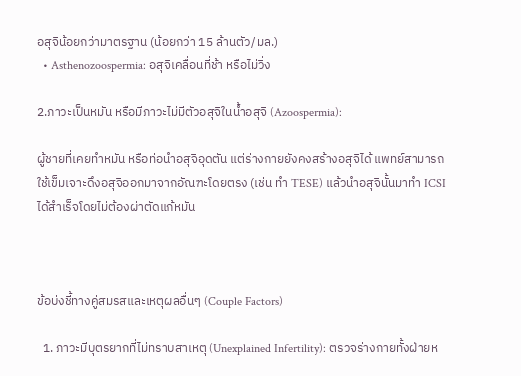อสุจิน้อยกว่ามาตรฐาน (น้อยกว่า 15 ล้านตัว/มล.)
  • Asthenozoospermia: อสุจิเคลื่อนที่ช้า หรือไม่วิ่ง

2.ภาวะเป็นหมัน หรือมีภาวะไม่มีตัวอสุจิในน้ำอสุจิ (Azoospermia):

ผู้ชายที่เคยทำหมัน หรือท่อนำอสุจิอุดตัน แต่ร่างกายยังคงสร้างอสุจิได้ แพทย์สามารถใช้เข็มเจาะดึงอสุจิออกมาจากอัณฑะโดยตรง (เช่น ทำ TESE) แล้วนำอสุจินั้นมาทำ ICSI ได้สำเร็จโดยไม่ต้องผ่าตัดแก้หมัน



ข้อบ่งชี้ทางคู่สมรสและเหตุผลอื่นๆ (Couple Factors)

  1. ภาวะมีบุตรยากที่ไม่ทราบสาเหตุ (Unexplained Infertility): ตรวจร่างกายทั้งฝ่ายห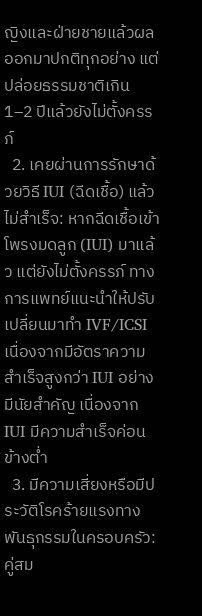ญิงและฝ่ายชายแล้วผลออกมาปกติทุกอย่าง แต่ปล่อยธรรมชาติเกิน 1–2 ปีแล้วยังไม่ตั้งครรภ์
  2. เคยผ่านการรักษาด้วยวิธี IUI (ฉีดเชื้อ) แล้วไม่สำเร็จ: หากฉีดเชื้อเข้าโพรงมดลูก (IUI) มาแล้ว แต่ยังไม่ตั้งครรภ์ ทางการแพทย์แนะนำให้ปรับเปลี่ยนมาทำ IVF/ICSI เนื่องจากมีอัตราความสำเร็จสูงกว่า IUI อย่างมีนัยสำคัญ เนื่องจาก IUI มีความสำเร็จค่อนข้างต่ำ
  3. มีความเสี่ยงหรือมีประวัติโรคร้ายแรงทางพันธุกรรมในครอบครัว: คู่สม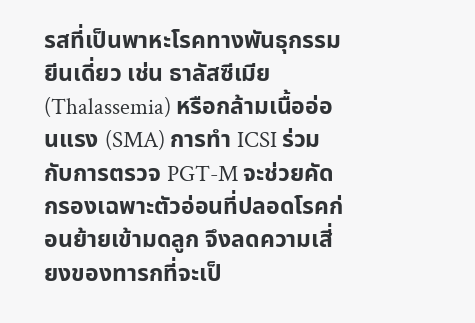รสที่เป็นพาหะโรคทางพันธุกรรมยีนเดี่ยว เช่น ธาลัสซีเมีย (Thalassemia) หรือกล้ามเนื้ออ่อนแรง (SMA) การทำ ICSI ร่วมกับการตรวจ PGT-M จะช่วยคัดกรองเฉพาะตัวอ่อนที่ปลอดโรคก่อนย้ายเข้ามดลูก จึงลดความเสี่ยงของทารกที่จะเป็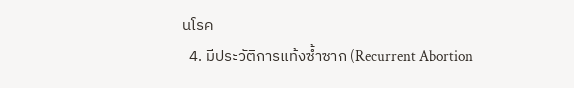นโรค
  4. มีประวัติการแท้งซ้ำซาก (Recurrent Abortion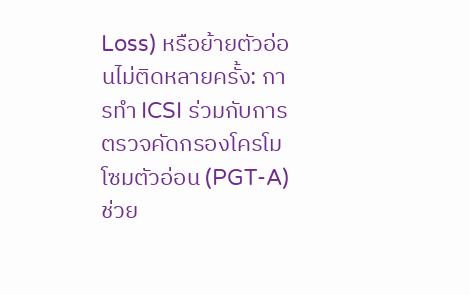Loss) หรือย้ายตัวอ่อนไม่ติดหลายครั้ง: การทำ ICSI ร่วมกับการตรวจคัดกรองโครโมโซมตัวอ่อน (PGT-A) ช่วย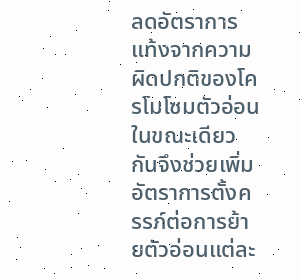ลดอัตราการแท้งจากความผิดปกติของโครโมโซมตัวอ่อน ในขณะเดียวกันจึงช่วยเพิ่มอัตราการตั้งครรภ์ต่อการย้ายตัวอ่อนแต่ละ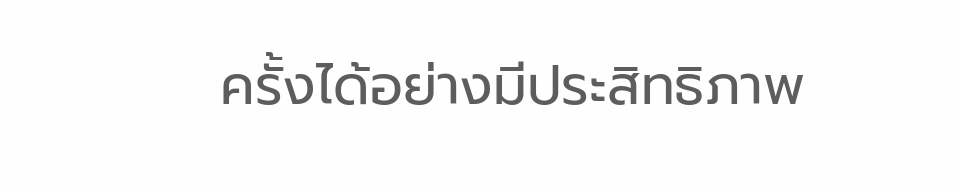ครั้งได้อย่างมีประสิทธิภาพ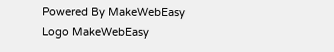Powered By MakeWebEasy Logo MakeWebEasy